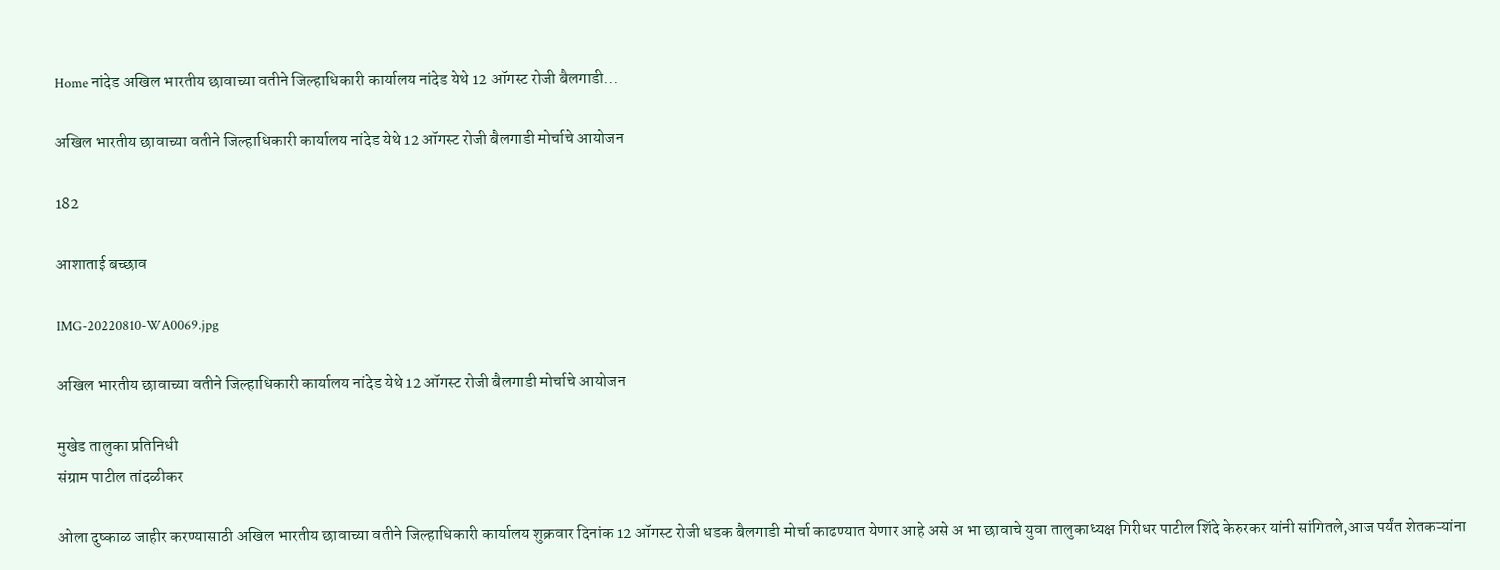Home नांदेड अखिल भारतीय छावाच्या वतीने जिल्हाधिकारी कार्यालय नांदेड येथे 12 ऑगस्ट रोजी बैलगाडी...

अखिल भारतीय छावाच्या वतीने जिल्हाधिकारी कार्यालय नांदेड येथे 12 ऑगस्ट रोजी बैलगाडी मोर्चाचे आयोजन

182

आशाताई बच्छाव

IMG-20220810-WA0069.jpg

अखिल भारतीय छावाच्या वतीने जिल्हाधिकारी कार्यालय नांदेड येथे 12 ऑगस्ट रोजी बैलगाडी मोर्चाचे आयोजन

मुखेड तालुका प्रतिनिधी
संग्राम पाटील तांदळीकर

ओला दुष्काळ जाहीर करण्यासाठी अखिल भारतीय छावाच्या वतीने जिल्हाधिकारी कार्यालय शुक्रवार दिनांक 12 ऑगस्ट रोजी धडक बैलगाडी मोर्चा काढण्यात येणार आहे असे अ भा छावाचे युवा तालुकाध्यक्ष गिरीधर पाटील शिंदे केरुरकर यांनी सांगितले,आज पर्यंत शेतकऱ्यांना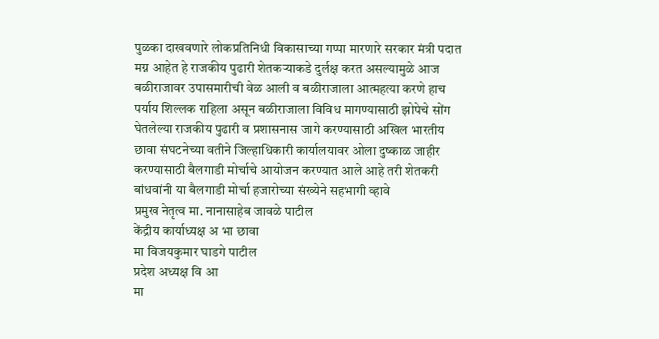पुळका दाखवणारे लोकप्रतिनिधी विकासाच्या गप्पा मारणारे सरकार मंत्री पदात मग्न आहेत हे राजकीय पुढारी शेतकऱ्याकडे दुर्लक्ष करत असल्यामुळे आज बळीराजावर उपासमारीची वेळ आली व बळीराजाला आत्महत्या करणे हाच पर्याय शिल्लक राहिला असून बळीराजाला विविध मागण्यासाठी झोपेचे सोंग घेतलेल्या राजकीय पुढारी व प्रशासनास जागे करण्यासाठी अखिल भारतीय छावा संघटनेच्या वतीने जिल्हाधिकारी कार्यालयावर ओला दुष्काळ जाहीर करण्यासाठी बैलगाडी मोर्चाचे आयोजन करण्यात आले आहे तरी शेतकरी बांधवांनी या बैलगाडी मोर्चा हजारोच्या संख्येने सहभागी व्हावे
प्रमुख नेतृत्व मा. नानासाहेब जावळे पाटील
केंद्रीय कार्याध्यक्ष अ भा छावा
मा विजयकुमार घाडगे पाटील
प्रदेश अध्यक्ष वि आ
मा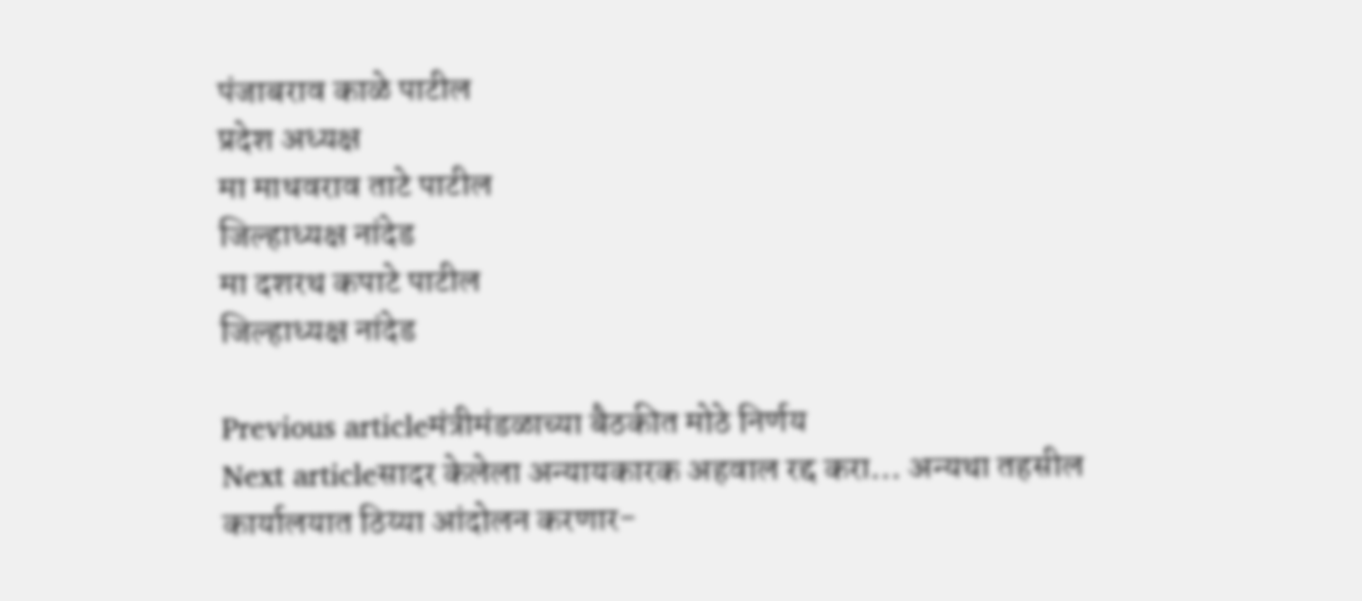पंजाबराव काळे पाटील
प्रदेश अध्यक्ष
मा माधवराव ताटे पाटील
जिल्हाध्यक्ष नांदेड
मा दशरथ कपाटे पाटील
जिल्हाध्यक्ष नांदेड

Previous articleमंत्रीमंडळाच्या बैठकीत मोठे निर्णय
Next articleसादर केलेला अन्यायकारक अहवाल रद्द करा… अन्यथा तहसील कार्यालयात ठिय्या आंदोलन करणार-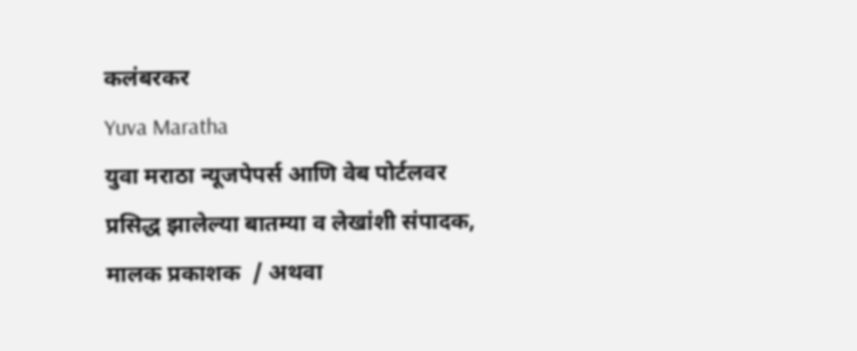कलंबरकर
Yuva Maratha
युवा मराठा न्यूजपेपर्स आणि वेब पोर्टलवर प्रसिद्ध झालेल्या बातम्या व लेखांशी संपादक, मालक प्रकाशक  / अथवा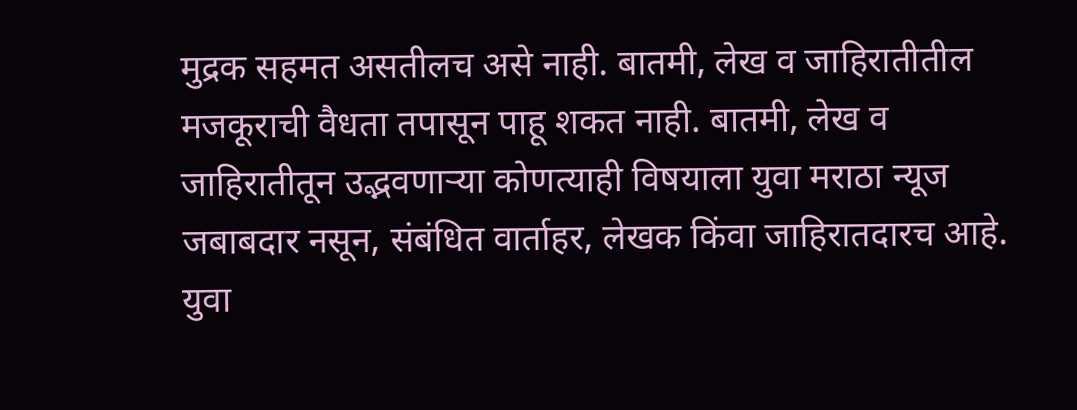मुद्रक सहमत असतीलच असे नाही. बातमी, लेख व जाहिरातीतील मजकूराची वैधता तपासून पाहू शकत नाही. बातमी, लेख व जाहिरातीतून उद्भवणाऱ्या कोणत्याही विषयाला युवा मराठा न्यूज जबाबदार नसून, संबंधित वार्ताहर, लेखक किंवा जाहिरातदारच आहे. युवा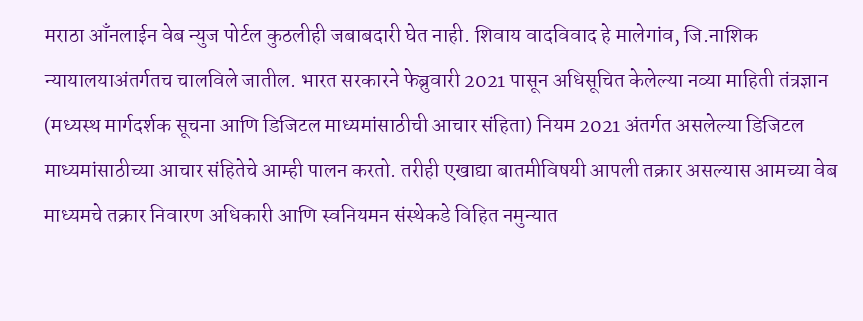मराठा आँनलाईन वेब न्युज पोर्टल कुठलीही जबाबदारी घेत नाही. शिवाय वादविवाद हे मालेगांव, जि.नाशिक न्यायालयाअंतर्गतच चालविले जातील. भारत सरकारने फेब्रुवारी 2021 पासून अधिसूचित केलेल्या नव्या माहिती तंत्रज्ञान (मध्यस्थ मार्गदर्शक सूचना आणि डिजिटल माध्यमांसाठीची आचार संहिता) नियम 2021 अंतर्गत असलेल्या डिजिटल माध्यमांसाठीच्या आचार संहितेचे आम्ही पालन करतो. तरीही एखाद्या बातमीविषयी आपली तक्रार असल्यास आमच्या वेब माध्यमचे तक्रार निवारण अधिकारी आणि स्वनियमन संस्थेकडे विहित नमुन्यात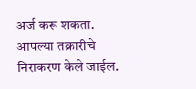अर्ज करू शकता. आपल्या तक्रारीचे निराकरण केले जाईल.